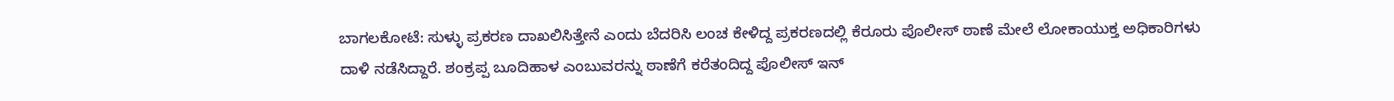ಬಾಗಲಕೋಟೆ: ಸುಳ್ಳು ಪ್ರಕರಣ ದಾಖಲಿಸಿತ್ತೇನೆ ಎಂದು ಬೆದರಿಸಿ ಲಂಚ ಕೇಳಿದ್ದ ಪ್ರಕರಣದಲ್ಲಿ ಕೆರೂರು ಪೊಲೀಸ್ ಠಾಣೆ ಮೇಲೆ ಲೋಕಾಯುಕ್ತ ಅಧಿಕಾರಿಗಳು ದಾಳಿ ನಡೆಸಿದ್ದಾರೆ. ಶಂಕ್ರಪ್ಪ ಬೂದಿಹಾಳ ಎಂಬುವರನ್ನು ಠಾಣೆಗೆ ಕರೆತಂದಿದ್ದ ಪೊಲೀಸ್ ಇನ್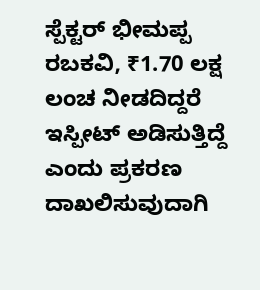ಸ್ಪೆಕ್ಟರ್ ಭೀಮಪ್ಪ ರಬಕವಿ, ₹1.70 ಲಕ್ಷ ಲಂಚ ನೀಡದಿದ್ದರೆ ಇಸ್ಪೀಟ್ ಅಡಿಸುತ್ತಿದ್ದೆ ಎಂದು ಪ್ರಕರಣ ದಾಖಲಿಸುವುದಾಗಿ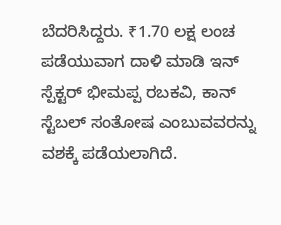ಬೆದರಿಸಿದ್ದರು. ₹1.70 ಲಕ್ಷ ಲಂಚ ಪಡೆಯುವಾಗ ದಾಳಿ ಮಾಡಿ ಇನ್ ಸ್ಪೆಕ್ಟರ್ ಭೀಮಪ್ಪ ರಬಕವಿ, ಕಾನ್ ಸ್ಟೆಬಲ್ ಸಂತೋಷ ಎಂಬುವವರನ್ನು ವಶಕ್ಕೆ ಪಡೆಯಲಾಗಿದೆ.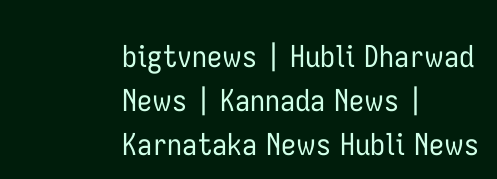bigtvnews | Hubli Dharwad News | Kannada News | Karnataka News Hubli News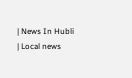| News In Hubli | Local news